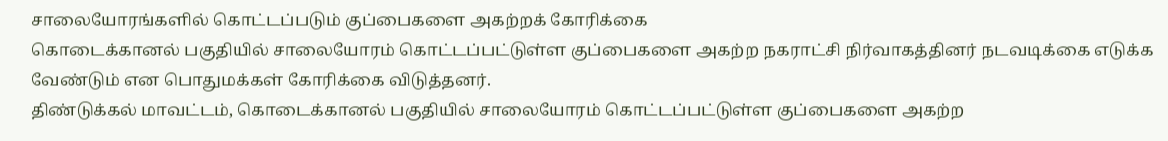சாலையோரங்களில் கொட்டப்படும் குப்பைகளை அகற்றக் கோரிக்கை
கொடைக்கானல் பகுதியில் சாலையோரம் கொட்டப்பட்டுள்ள குப்பைகளை அகற்ற நகராட்சி நிர்வாகத்தினர் நடவடிக்கை எடுக்க வேண்டும் என பொதுமக்கள் கோரிக்கை விடுத்தனர்.
திண்டுக்கல் மாவட்டம், கொடைக்கானல் பகுதியில் சாலையோரம் கொட்டப்பட்டுள்ள குப்பைகளை அகற்ற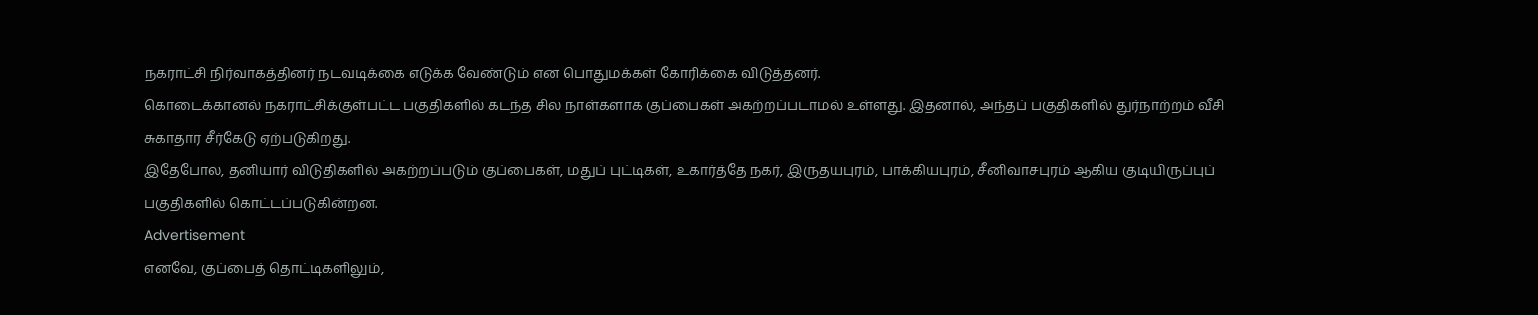நகராட்சி நிர்வாகத்தினர் நடவடிக்கை எடுக்க வேண்டும் என பொதுமக்கள் கோரிக்கை விடுத்தனர்.
கொடைக்கானல் நகராட்சிக்குள்பட்ட பகுதிகளில் கடந்த சில நாள்களாக குப்பைகள் அகற்றப்படாமல் உள்ளது. இதனால், அந்தப் பகுதிகளில் துர்நாற்றம் வீசி சுகாதார சீர்கேடு ஏற்படுகிறது.
இதேபோல, தனியார் விடுதிகளில் அகற்றப்படும் குப்பைகள், மதுப் புட்டிகள், உகார்த்தே நகர், இருதயபுரம், பாக்கியபுரம், சீனிவாசபுரம் ஆகிய குடியிருப்புப் பகுதிகளில் கொட்டப்படுகின்றன.
Advertisement
எனவே, குப்பைத் தொட்டிகளிலும்,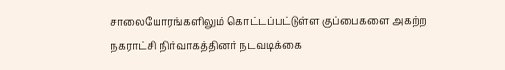சாலையோரங்களிலும் கொட்டப்பட்டுள்ள குப்பைகளை அகற்ற நகராட்சி நிர்வாகத்தினர் நடவடிக்கை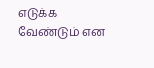எடுக்க வேண்டும் என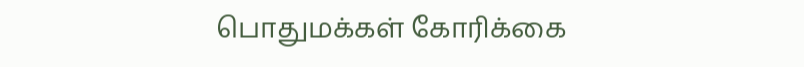பொதுமக்கள் கோரிக்கை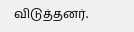விடுத்தனர்.